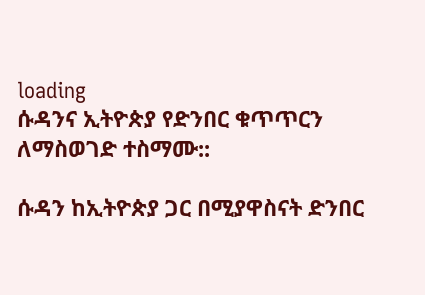loading
ሱዳንና ኢትዮጵያ የድንበር ቁጥጥርን ለማስወገድ ተስማሙ::

ሱዳን ከኢትዮጵያ ጋር በሚያዋስናት ድንበር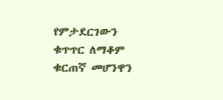የምታደርገውን ቁጥጥር ለማቆም ቁርጠኛ መሆንዋን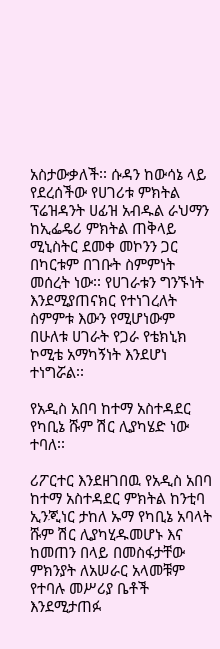አስታውቃለች፡፡ ሱዳን ከውሳኔ ላይ የደረሰችው የሀገሪቱ ምክትል ፕሬዝዳንት ሀፊዝ አብዱል ራህማን ከኢፌዴሪ ምክትል ጠቅላይ ሚኒስትር ደመቀ መኮንን ጋር በካርቱም በገቡት ስምምነት መሰረት ነው፡፡ የሀገራቱን ግንኙነት እንደሚያጠናክር የተነገረለት ስምምቱ እውን የሚሆነውም በሁለቱ ሀገራት የጋራ የቴክኒክ ኮሚቴ አማካኝነት እንደሆነ ተነግሯል፡፡

የአዲስ አበባ ከተማ አስተዳደር የካቢኔ ሹም ሽር ሊያካሄድ ነው ተባለ፡፡

ሪፖርተር እንደዘገበዉ የአዲስ አበባ ከተማ አስተዳደር ምክትል ከንቲባ ኢንጂነር ታከለ ኡማ የካቢኔ አባላት ሹም ሽር ሊያካሂዱመሆኑ እና ከመጠን በላይ በመስፋታቸው ምክንያት ለአሠራር አላመቹም የተባሉ መሥሪያ ቤቶች እንደሚታጠፉ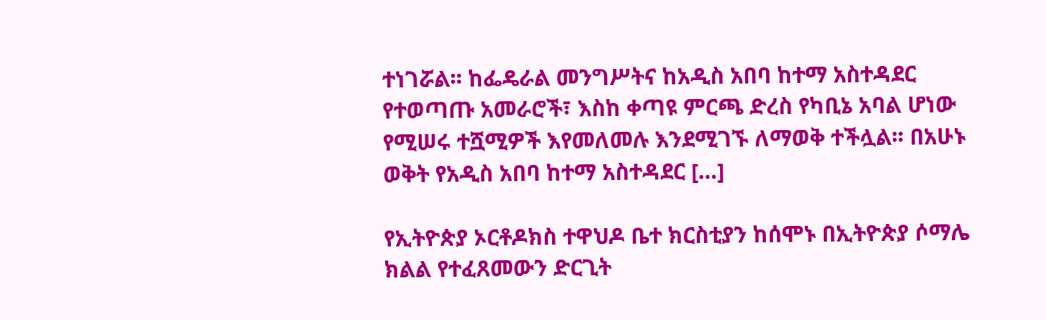ተነገሯል፡፡ ከፌዴራል መንግሥትና ከአዲስ አበባ ከተማ አስተዳደር የተወጣጡ አመራሮች፣ እስከ ቀጣዩ ምርጫ ድረስ የካቢኔ አባል ሆነው የሚሠሩ ተሿሚዎች እየመለመሉ እንደሚገኙ ለማወቅ ተችሏል፡፡ በአሁኑ ወቅት የአዲስ አበባ ከተማ አስተዳደር […]

የኢትዮጵያ ኦርቶዶክስ ተዋህዶ ቤተ ክርስቲያን ከሰሞኑ በኢትዮጵያ ሶማሌ ክልል የተፈጸመውን ድርጊት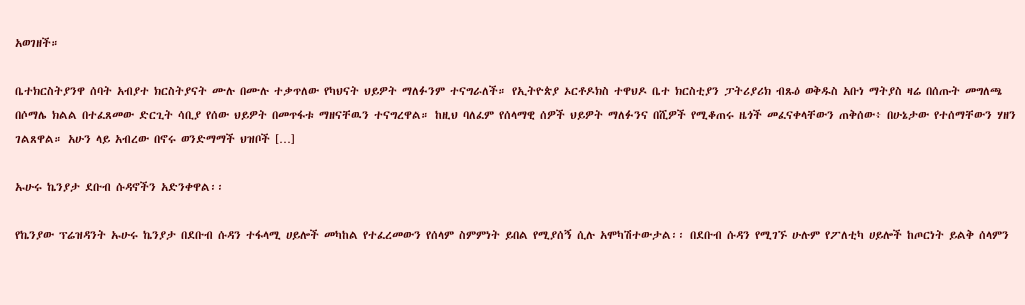አወገዘች።

ቤተክርስትያንዋ ሰባት አብያተ ክርስትያናት ሙሉ በሙሉ ተቃጥለው የካህናት ህይዎት ማለፉንም ተናግራለች። የኢትዮጵያ ኦርቶዶክስ ተዋህዶ ቤተ ክርስቲያን ፓትሪያሪክ ብጹዕ ወቅዱስ አቡነ ማትያስ ዛሬ በሰጡት መግለጫ በሶማሌ ክልል በተፈጸመው ድርጊት ሳቢያ የሰው ህይዎት በመጥፋቱ ማዘናቸዉን ተናግረዋል። ከዚህ ባለፈም የሰላማዊ ሰዎች ህይዎት ማለፉንና በሺዎች የሚቆጠሩ ዜጎች መፈናቀላቸውን ጠቅሰው፥ በሁኔታው የተሰማቸውን ሃዘን ገልጸዋል። አሁን ላይ አብረው በኖሩ ወንድማማች ህዝቦች […]

ኡሁሩ ኬንያታ ደቡብ ሱዳኖችን አድንቀዋል፡፡

የኬንያው ፕሬዝዳንት ኡሁሩ ኬንያታ በደቡብ ሱዳን ተፋላሚ ሀይሎች መካከል የተፈረመውን የሰላም ስምምነት ይበል የሚያሰኝ ሲሉ አሞካሽተውታል፡፡ በደቡብ ሱዳን የሚገኙ ሁሉም የፖለቲካ ሀይሎች ከጦርነት ይልቅ ሰላምን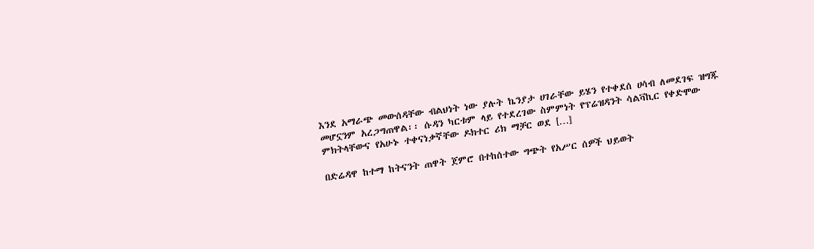እንደ አማራጭ መውሰዳቸው ብልህነት ነው ያሉት ኬንያታ ሀገራቸው ይሄን የተቀደሰ ሀሳብ ለመደገፍ ዝግጁ መሆኗንም አረጋግጠዋል፡፡ ሱዳን ካርቱም ላይ የተደረገው ስምምነት የፕሬዝዳንት ሳልቫኪር የቀድሞው ምክትላቸውና የአሁኑ ተቀናነቃኛቸው ዶክተር ሪክ ማቻር ወደ […]

በድሬዳዋ ከተማ ከትናንት ጠዋት ጀምሮ በተከሰተው ግጭት የአሥር ሰዎች ህይወት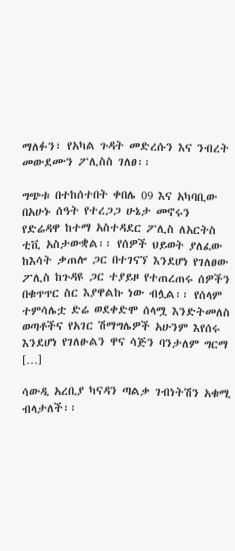ማለፉን፣ የአካል ጉዳት መድረሱን እና ንብረት መውደሙን ፖሊስስ ገለፀ፡፡

ግጭቱ በተከሰተበት ቀበሌ 09 እና አካባቢው በአሁኑ ሰዓት የተረጋጋ ሁኔታ መኖሩን የድሬዳዋ ከተማ አስተዳደር ፖሊስ ለአርትስ ቲቪ አስታውቋል፡፡ የሰዎች ህይወት ያለፈው ከእሳት ቃጠሎ ጋር በተገናኘ እንደሆነ የገለፀው ፖሊስ ከጉዳዩ ጋር ተያይዞ የተጠረጠሩ ሰዎችን በቁጥጥር ስር እያዋልኩ ነው ብሏል፡፡ የሰላም ተምሳሌቷ ድሬ ወደቀድሞ ሰላሟ እንድትመለስ ወጣቶችና የአገር ሽማግሌዎች አሁንም እየሰሩ እንደሆነ የገለፁልን ዋና ሳጅን ባንታለም ግርማ […]

ሳውዲ አረቢያ ካናዳን ጣልቃ ገብነትሽን አቁሚ ብላታለች፡፡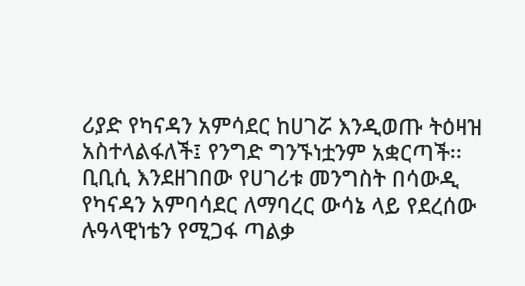ሪያድ የካናዳን አምሳደር ከሀገሯ እንዲወጡ ትዕዛዝ አስተላልፋለች፤ የንግድ ግንኙነቷንም አቋርጣች፡፡ ቢቢሲ እንደዘገበው የሀገሪቱ መንግስት በሳውዲ የካናዳን አምባሳደር ለማባረር ውሳኔ ላይ የደረሰው ሉዓላዊነቴን የሚጋፋ ጣልቃ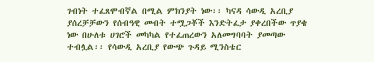ገብነት ተፈጸሞብኛል በሚል ምክንያት ነው፡፡ ካናዳ ሳውዲ አረቢያ ያሰረቻቻውን የሰብዓዊ መብት ተሟጋቾች እንድትፈታ ያቀረበችው ጥያቄ ነው በሁለቱ ሀገሮች መካካል የተፈጠረውን አለመግባባት ያመጣው ተብሏል፡፡ የሳውዲ አረቢያ የውጭ ጉዳይ ሚንስቴር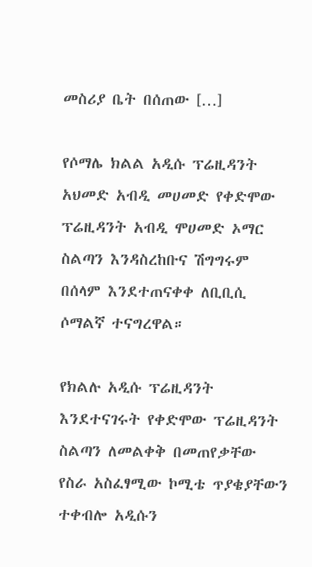መስሪያ ቤት በሰጠው […]

የሶማሌ ክልል አዲሱ ፕሬዚዳንት አህመድ አብዲ መሀመድ የቀድሞው ፕሬዚዳንት አብዲ ሞሀመድ ኦማር ስልጣን እንዳስረከቡና ሽግግሩም በሰላም እንደተጠናቀቀ ለቢቢሲ ሶማልኛ ተናግረዋል።

የክልሉ አዲሱ ፕሬዚዳንት እንደተናገሩት የቀድሞው ፕሬዚዳንት ስልጣን ለመልቀቅ በመጠየቃቸው የስራ አስፈፃሚው ኮሚቴ ጥያቄያቸውን ተቀብሎ አዲሱን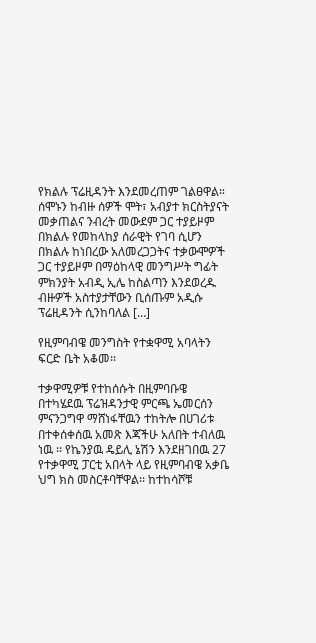የክልሉ ፕሬዚዳንት እንደመረጠም ገልፀዋል። ሰሞኑን ከብዙ ሰዎች ሞት፣ አብያተ ክርስትያናት መቃጠልና ንብረት መውደም ጋር ተያይዞም በክልሉ የመከላከያ ሰራዊት የገባ ሲሆን በክልሉ ከነበረው አለመረጋጋትና ተቃውሞዎች ጋር ተያይዞም በማዕከላዊ መንግሥት ግፊት ምክንያት አብዲ ኢሌ ከስልጣን እንደወረዱ ብዙዎች አስተያታቸውን ቢሰጡም አዲሱ ፕሬዚዳንት ሲንከባለል […]

የዚምባብዌ መንግስት የተቋዋሚ አባላትን ፍርድ ቤት አቆመ፡፡

ተቃዋሚዎቹ የተከሰሱት በዚምባቡዌ በተካሄደዉ ፕሬዝዳንታዊ ምርጫ ኤመርሰን ምናንጋግዋ ማሸነፋቸዉን ተከትሎ በሀገሪቱ በተቀሰቀሰዉ አመጽ እጃችሁ አለበት ተብለዉ ነዉ ፡፡ የኬንያዉ ዴይሊ ኔሽን እንደዘገበዉ 27 የተቃዋሚ ፓርቲ አበላት ላይ የዚምባብዌ አቃቤ ህግ ክስ መስርቶባቸዋል፡፡ ከተከሳሾቹ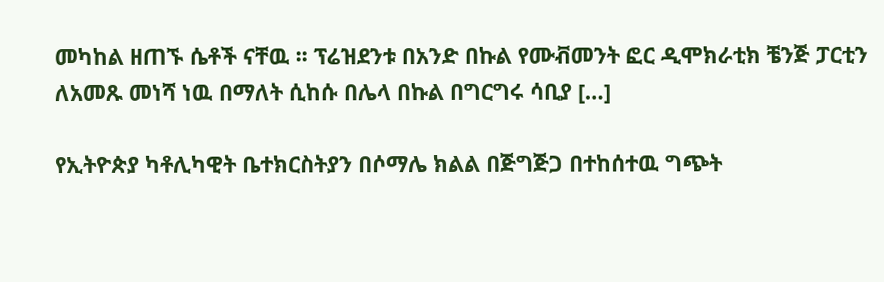መካከል ዘጠኙ ሴቶች ናቸዉ ፡፡ ፕሬዝደንቱ በአንድ በኩል የሙቭመንት ፎር ዲሞክራቲክ ቼንጅ ፓርቲን ለአመጹ መነሻ ነዉ በማለት ሲከሱ በሌላ በኩል በግርግሩ ሳቢያ […]

የኢትዮጵያ ካቶሊካዊት ቤተክርስትያን በሶማሌ ክልል በጅግጅጋ በተከሰተዉ ግጭት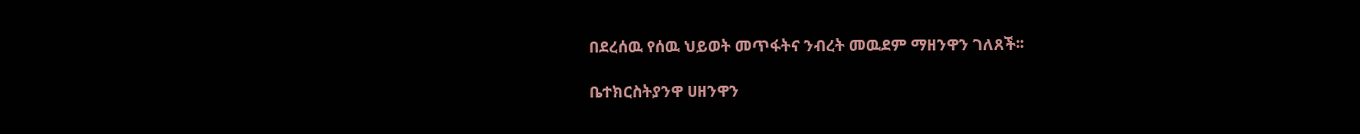በደረሰዉ የሰዉ ህይወት መጥፋትና ንብረት መዉደም ማዘንዋን ገለጸች፡፡

ቤተክርስትያንዋ ሀዘንዋን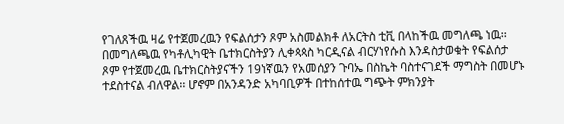የገለጸችዉ ዛሬ የተጀመረዉን የፍልሰታን ጾም አስመልክቶ ለአርትስ ቲቪ በላከችዉ መግለጫ ነዉ፡፡ በመግለጫዉ የካቶሊካዊት ቤተክርስትያን ሊቀጳጳስ ካርዲናል ብርሃነየሱስ እንዳስታወቁት የፍልሰታ ጾም የተጀመረዉ ቤተክርስትያናችን 19ነኛዉን የአመሰያን ጉባኤ በስኬት ባስተናገደች ማግስት በመሆኑ ተደስተናል ብለዋል፡፡ ሆኖም በአንዳንድ አካባቢዎች በተከሰተዉ ግጭት ምክንያት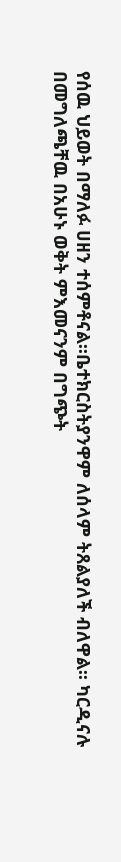የሰዉ ህይወት በማለፉ ሀዘን ተሰምቶናል፡፡ቤተክርስትያንዋም ለሰላም ትጸልያለች ብለዋል፡፡ ካርዲናሉ በመግለጫቸዉ በአሁኑ ወቅት ምእመናንም በግጭት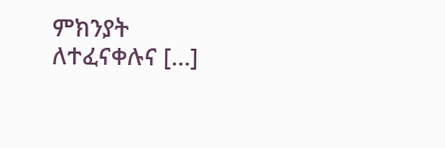ምክንያት ለተፈናቀሉና […]